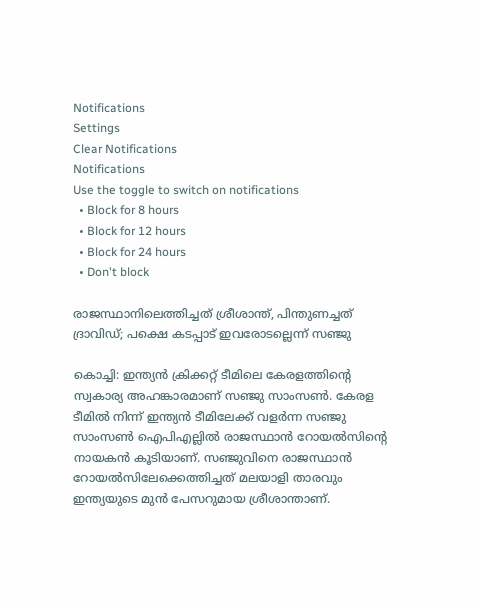Notifications
Settings
Clear Notifications
Notifications
Use the toggle to switch on notifications
  • Block for 8 hours
  • Block for 12 hours
  • Block for 24 hours
  • Don't block

രാജസ്ഥാനിലെത്തിച്ചത് ശ്രീശാന്ത്, പിന്തുണച്ചത് ദ്രാവിഡ്; പക്ഷെ കടപ്പാട് ഇവരോടല്ലെന്ന് സഞ്ജു

കൊച്ചി: ഇന്ത്യന്‍ ക്രിക്കറ്റ് ടീമിലെ കേരളത്തിന്റെ സ്വകാര്യ അഹങ്കാരമാണ് സഞ്ജു സാംസണ്‍. കേരള ടീമില്‍ നിന്ന് ഇന്ത്യന്‍ ടീമിലേക്ക് വളര്‍ന്ന സഞ്ജു സാംസണ്‍ ഐപിഎല്ലില്‍ രാജസ്ഥാന്‍ റോയല്‍സിന്റെ നായകന്‍ കൂടിയാണ്. സഞ്ജുവിനെ രാജസ്ഥാന്‍ റോയല്‍സിലേക്കെത്തിച്ചത് മലയാളി താരവും ഇന്ത്യയുടെ മുന്‍ പേസറുമായ ശ്രീശാന്താണ്.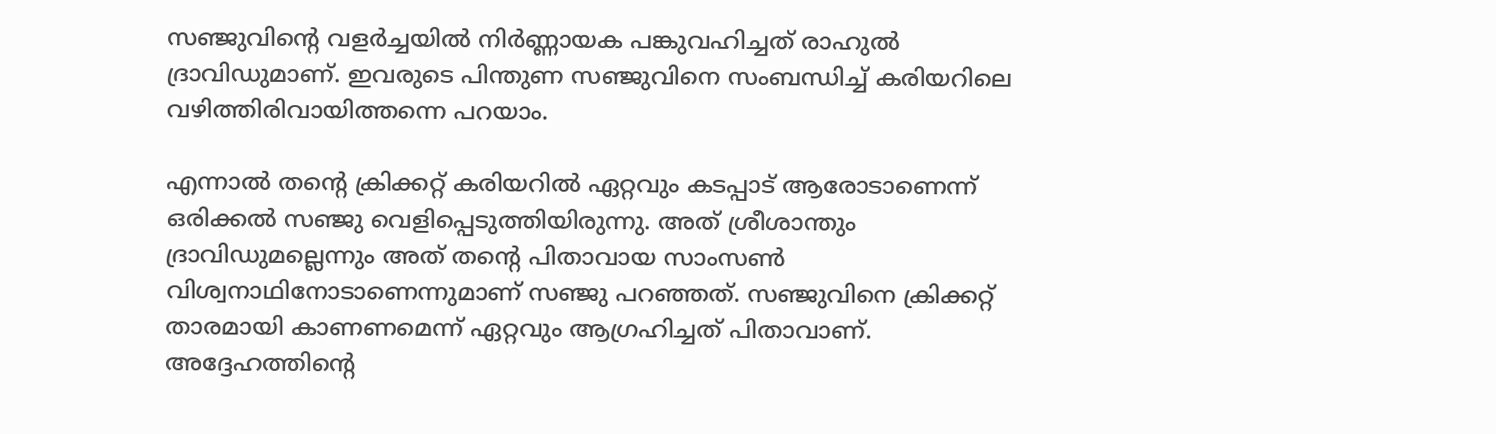സഞ്ജുവിന്റെ വളര്‍ച്ചയില്‍ നിര്‍ണ്ണായക പങ്കുവഹിച്ചത് രാഹുല്‍ ദ്രാവിഡുമാണ്. ഇവരുടെ പിന്തുണ സഞ്ജുവിനെ സംബന്ധിച്ച് കരിയറിലെ വഴിത്തിരിവായിത്തന്നെ പറയാം.

എന്നാല്‍ തന്റെ ക്രിക്കറ്റ് കരിയറില്‍ ഏറ്റവും കടപ്പാട് ആരോടാണെന്ന് ഒരിക്കല്‍ സഞ്ജു വെളിപ്പെടുത്തിയിരുന്നു. അത് ശ്രീശാന്തും ദ്രാവിഡുമല്ലെന്നും അത് തന്റെ പിതാവായ സാംസണ്‍ വിശ്വനാഥിനോടാണെന്നുമാണ് സഞ്ജു പറഞ്ഞത്. സഞ്ജുവിനെ ക്രിക്കറ്റ് താരമായി കാണണമെന്ന് ഏറ്റവും ആഗ്രഹിച്ചത് പിതാവാണ്. അദ്ദേഹത്തിന്റെ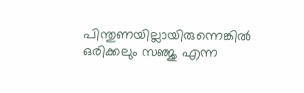പിന്തുണയില്ലായിരുന്നെങ്കില്‍ ഒരിക്കലും സഞ്ജു എന്ന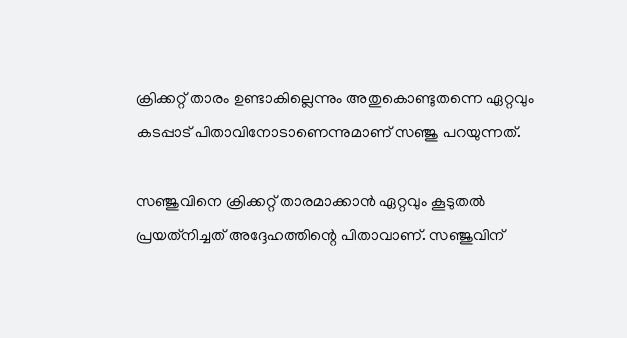ക്രിക്കറ്റ് താരം ഉണ്ടാകില്ലെന്നും അതുകൊണ്ടുതന്നെ ഏറ്റവും കടപ്പാട് പിതാവിനോടാണെന്നുമാണ് സഞ്ജു പറയുന്നത്.

സഞ്ജുവിനെ ക്രിക്കറ്റ് താരമാക്കാന്‍ ഏറ്റവും കൂടുതല്‍ പ്രയത്‌നിച്ചത് അദ്ദേഹത്തിന്റെ പിതാവാണ്. സഞ്ജുവിന്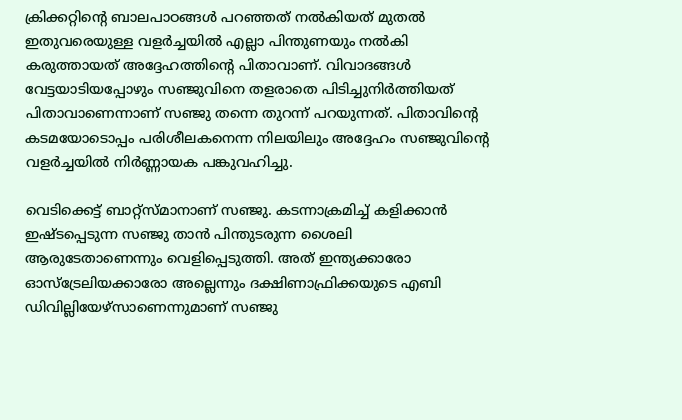ക്രിക്കറ്റിന്റെ ബാലപാഠങ്ങള്‍ പറഞ്ഞത് നല്‍കിയത് മുതല്‍ ഇതുവരെയുള്ള വളര്‍ച്ചയില്‍ എല്ലാ പിന്തുണയും നല്‍കി കരുത്തായത് അദ്ദേഹത്തിന്റെ പിതാവാണ്. വിവാദങ്ങള്‍ വേട്ടയാടിയപ്പോഴും സഞ്ജുവിനെ തളരാതെ പിടിച്ചുനിര്‍ത്തിയത് പിതാവാണെന്നാണ് സഞ്ജു തന്നെ തുറന്ന് പറയുന്നത്. പിതാവിന്റെ കടമയോടൊപ്പം പരിശീലകനെന്ന നിലയിലും അദ്ദേഹം സഞ്ജുവിന്റെ വളര്‍ച്ചയില്‍ നിര്‍ണ്ണായക പങ്കുവഹിച്ചു.

വെടിക്കെട്ട് ബാറ്റ്‌സ്മാനാണ് സഞ്ജു. കടന്നാക്രമിച്ച് കളിക്കാന്‍ ഇഷ്ടപ്പെടുന്ന സഞ്ജു താന്‍ പിന്തുടരുന്ന ശൈലി ആരുടേതാണെന്നും വെളിപ്പെടുത്തി. അത് ഇന്ത്യക്കാരോ ഓസ്‌ട്രേലിയക്കാരോ അല്ലെന്നും ദക്ഷിണാഫ്രിക്കയുടെ എബി ഡിവില്ലിയേഴ്‌സാണെന്നുമാണ് സഞ്ജു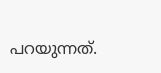പറയുന്നത്.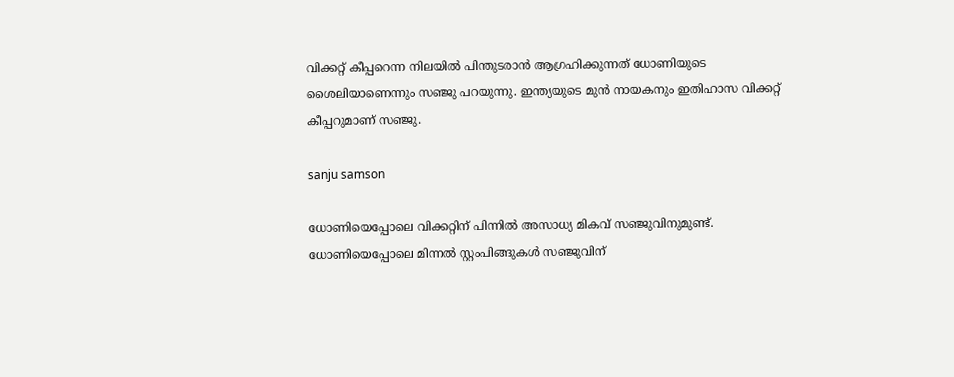വിക്കറ്റ് കീപ്പറെന്ന നിലയില്‍ പിന്തുടരാന്‍ ആഗ്രഹിക്കുന്നത് ധോണിയുടെ ശൈലിയാണെന്നും സഞ്ജു പറയുന്നു. ഇന്ത്യയുടെ മുന്‍ നായകനും ഇതിഹാസ വിക്കറ്റ് കീപ്പറുമാണ് സഞ്ജു.

sanju samson

ധോണിയെപ്പോലെ വിക്കറ്റിന് പിന്നില്‍ അസാധ്യ മികവ് സഞ്ജുവിനുമുണ്ട്. ധോണിയെപ്പോലെ മിന്നല്‍ സ്റ്റംപിങ്ങുകള്‍ സഞ്ജുവിന്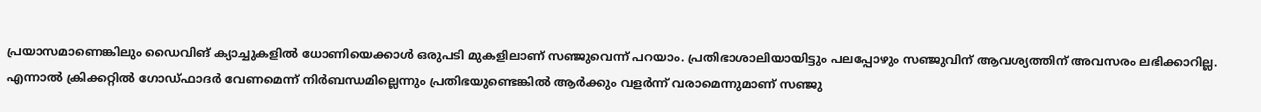പ്രയാസമാണെങ്കിലും ഡൈവിങ് ക്യാച്ചുകളില്‍ ധോണിയെക്കാള്‍ ഒരുപടി മുകളിലാണ് സഞ്ജുവെന്ന് പറയാം. പ്രതിഭാശാലിയായിട്ടും പലപ്പോഴും സഞ്ജുവിന് ആവശ്യത്തിന് അവസരം ലഭിക്കാറില്ല. എന്നാല്‍ ക്രിക്കറ്റില്‍ ഗോഡ്ഫാദര്‍ വേണമെന്ന് നിര്‍ബന്ധമില്ലെന്നും പ്രതിഭയുണ്ടെങ്കില്‍ ആര്‍ക്കും വളര്‍ന്ന് വരാമെന്നുമാണ് സഞ്ജു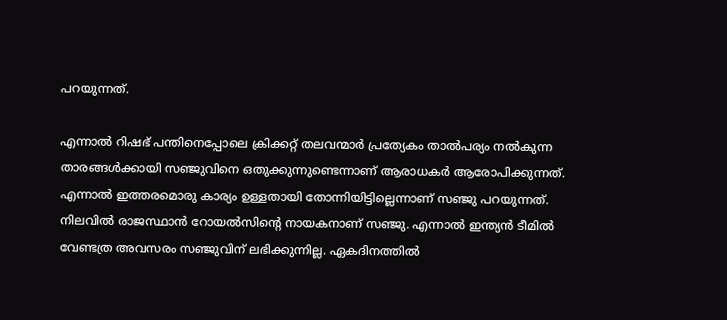പറയുന്നത്.

എന്നാല്‍ റിഷഭ് പന്തിനെപ്പോലെ ക്രിക്കറ്റ് തലവന്മാര്‍ പ്രത്യേകം താല്‍പര്യം നല്‍കുന്ന താരങ്ങള്‍ക്കായി സഞ്ജുവിനെ ഒതുക്കുന്നുണ്ടെന്നാണ് ആരാധകര്‍ ആരോപിക്കുന്നത്. എന്നാല്‍ ഇത്തരമൊരു കാര്യം ഉള്ളതായി തോന്നിയിട്ടില്ലെന്നാണ് സഞ്ജു പറയുന്നത്. നിലവില്‍ രാജസ്ഥാന്‍ റോയല്‍സിന്റെ നായകനാണ് സഞ്ജു. എന്നാല്‍ ഇന്ത്യന്‍ ടീമില്‍ വേണ്ടത്ര അവസരം സഞ്ജുവിന് ലഭിക്കുന്നില്ല. ഏകദിനത്തില്‍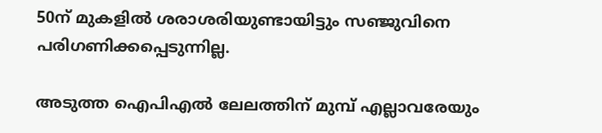50ന് മുകളില്‍ ശരാശരിയുണ്ടായിട്ടും സഞ്ജുവിനെ പരിഗണിക്കപ്പെടുന്നില്ല.

അടുത്ത ഐപിഎല്‍ ലേലത്തിന് മുമ്പ് എല്ലാവരേയും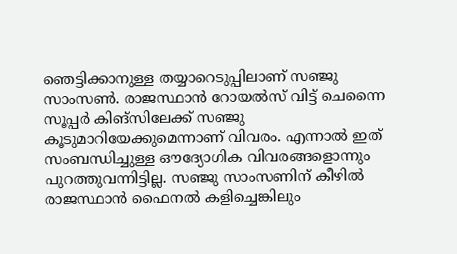ഞെട്ടിക്കാനുള്ള തയ്യാറെടുപ്പിലാണ് സഞ്ജു സാംസണ്‍. രാജസ്ഥാന്‍ റോയല്‍സ് വിട്ട് ചെന്നൈ സൂപ്പര്‍ കിങ്‌സിലേക്ക് സഞ്ജു കൂടുമാറിയേക്കുമെന്നാണ് വിവരം. എന്നാല്‍ ഇത് സംബന്ധിച്ചുള്ള ഔദ്യോഗിക വിവരങ്ങളൊന്നും പുറത്തുവന്നിട്ടില്ല. സഞ്ജു സാംസണിന് കീഴില്‍ രാജസ്ഥാന്‍ ഫൈനല്‍ കളിച്ചെങ്കിലും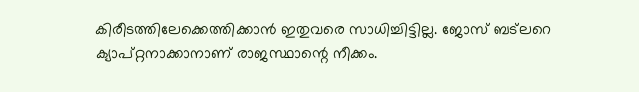കിരീടത്തിലേക്കെത്തിക്കാന്‍ ഇതുവരെ സാധിച്ചിട്ടില്ല. ജോസ് ബട്‌ലറെ ക്യാപ്റ്റനാക്കാനാണ് രാജസ്ഥാന്റെ നീക്കം.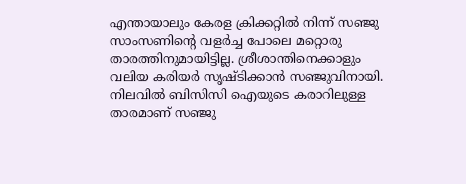എന്തായാലും കേരള ക്രിക്കറ്റില്‍ നിന്ന് സഞ്ജു സാംസണിന്റെ വളര്‍ച്ച പോലെ മറ്റൊരു താരത്തിനുമായിട്ടില്ല. ശ്രീശാന്തിനെക്കാളും വലിയ കരിയര്‍ സൃഷ്ടിക്കാന്‍ സഞ്ജുവിനായി. നിലവില്‍ ബിസിസി ഐയുടെ കരാറിലുള്ള താരമാണ് സഞ്ജു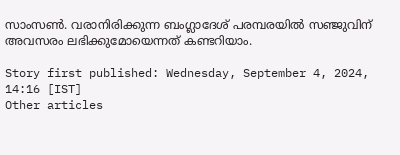സാംസണ്‍. വരാനിരിക്കുന്ന ബംഗ്ലാദേശ് പരമ്പരയില്‍ സഞ്ജുവിന് അവസരം ലഭിക്കുമോയെന്നത് കണ്ടറിയാം.

Story first published: Wednesday, September 4, 2024, 14:16 [IST]
Other articles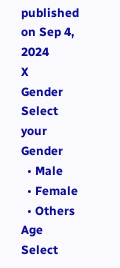published on Sep 4, 2024
X
Gender
Select your Gender
  • Male
  • Female
  • Others
Age
Select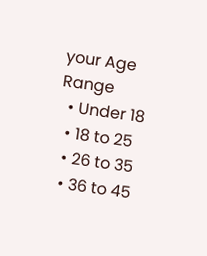your Age Range
  • Under 18
  • 18 to 25
  • 26 to 35
  • 36 to 45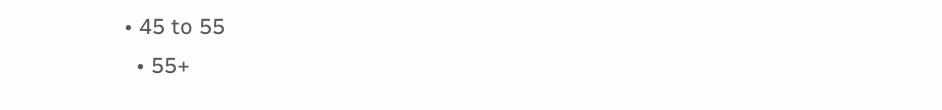• 45 to 55
  • 55+